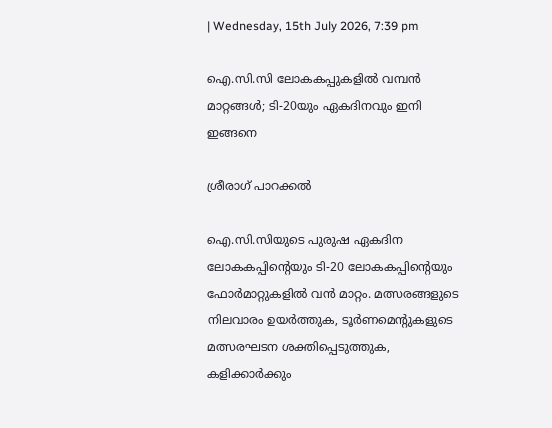| Wednesday, 15th July 2026, 7:39 pm

ഐ.സി.സി ലോകകപ്പുകളില്‍ വമ്പന്‍ മാറ്റങ്ങള്‍; ടി-20യും ഏകദിനവും ഇനി ഇങ്ങനെ

ശ്രീരാഗ് പാറക്കല്‍

ഐ.സി.സിയുടെ പുരുഷ ഏകദിന ലോകകപ്പിന്റെയും ടി-20 ലോകകപ്പിന്റെയും ഫോര്‍മാറ്റുകളില്‍ വന്‍ മാറ്റം. മത്സരങ്ങളുടെ നിലവാരം ഉയര്‍ത്തുക, ടൂര്‍ണമെന്റുകളുടെ മത്സരഘടന ശക്തിപ്പെടുത്തുക, കളിക്കാര്‍ക്കും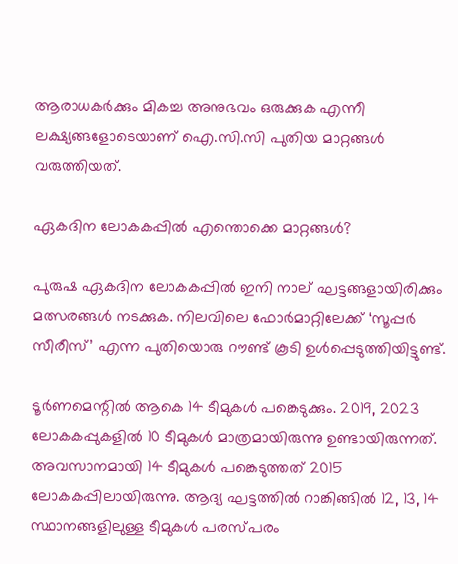ആരാധകര്‍ക്കും മികച്ച അനുഭവം ഒരുക്കുക എന്നീ ലക്ഷ്യങ്ങളോടെയാണ് ഐ.സി.സി പുതിയ മാറ്റങ്ങള്‍ വരുത്തിയത്.

ഏകദിന ലോകകപ്പില്‍ എന്തൊക്കെ മാറ്റങ്ങള്‍?

പുരുഷ ഏകദിന ലോകകപ്പില്‍ ഇനി നാല് ഘട്ടങ്ങളായിരിക്കും മത്സരങ്ങള്‍ നടക്കുക. നിലവിലെ ഫോര്‍മാറ്റിലേക്ക് ‘സൂപ്പര്‍ സീരീസ്’ എന്ന പുതിയൊരു റൗണ്ട് കൂടി ഉള്‍പ്പെടുത്തിയിട്ടുണ്ട്.

ടൂര്‍ണമെന്റില്‍ ആകെ 14 ടീമുകള്‍ പങ്കെടുക്കും. 2019, 2023 ലോകകപ്പുകളില്‍ 10 ടീമുകള്‍ മാത്രമായിരുന്നു ഉണ്ടായിരുന്നത്. അവസാനമായി 14 ടീമുകള്‍ പങ്കെടുത്തത് 2015 ലോകകപ്പിലായിരുന്നു. ആദ്യ ഘട്ടത്തില്‍ റാങ്കിങ്ങില്‍ 12, 13, 14 സ്ഥാനങ്ങളിലുള്ള ടീമുകള്‍ പരസ്പരം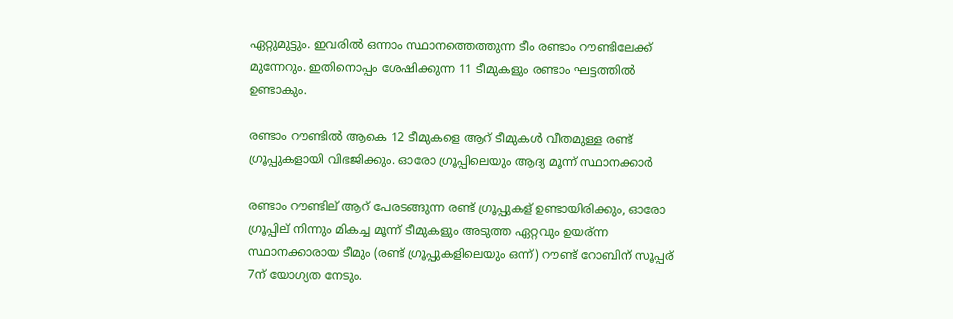ഏറ്റുമുട്ടും. ഇവരില്‍ ഒന്നാം സ്ഥാനത്തെത്തുന്ന ടീം രണ്ടാം റൗണ്ടിലേക്ക് മുന്നേറും. ഇതിനൊപ്പം ശേഷിക്കുന്ന 11 ടീമുകളും രണ്ടാം ഘട്ടത്തില്‍ ഉണ്ടാകും.

രണ്ടാം റൗണ്ടിൽ ആകെ 12 ടീമുകളെ ആറ് ടീമുകൾ വീതമുള്ള രണ്ട് ഗ്രൂപ്പുകളായി വിഭജിക്കും. ഓരോ ഗ്രൂപ്പിലെയും ആദ്യ മൂന്ന് സ്ഥാനക്കാർ

രണ്ടാം റൗണ്ടില് ആറ് പേരടങ്ങുന്ന രണ്ട് ഗ്രൂപ്പുകള് ഉണ്ടായിരിക്കും, ഓരോ ഗ്രൂപ്പില് നിന്നും മികച്ച മൂന്ന് ടീമുകളും അടുത്ത ഏറ്റവും ഉയര്ന്ന സ്ഥാനക്കാരായ ടീമും (രണ്ട് ഗ്രൂപ്പുകളിലെയും ഒന്ന്) റൗണ്ട് റോബിന് സൂപ്പര് 7ന് യോഗ്യത നേടും.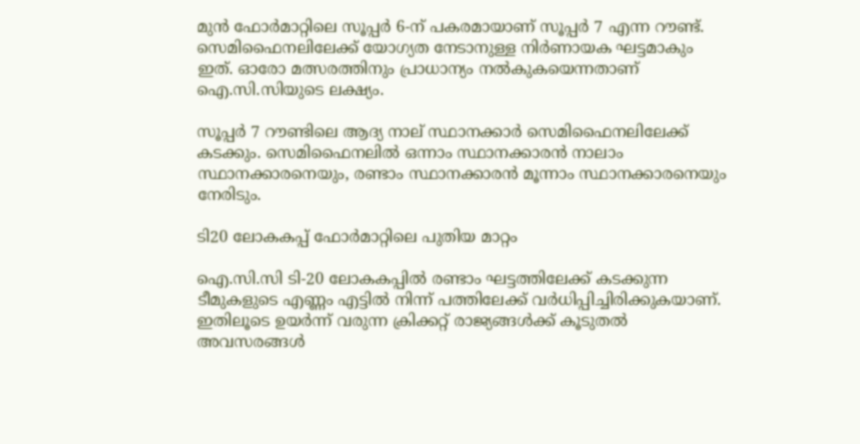മുന്‍ ഫോര്‍മാറ്റിലെ സൂപ്പര്‍ 6-ന് പകരമായാണ് സൂപ്പര്‍ 7 എന്ന റൗണ്ട്. സെമിഫൈനലിലേക്ക് യോഗ്യത നേടാനുള്ള നിര്‍ണായക ഘട്ടമാകും ഇത്. ഓരോ മത്സരത്തിനും പ്രാധാന്യം നല്‍കുകയെന്നതാണ് ഐ.സി.സിയുടെ ലക്ഷ്യം.

സൂപ്പര്‍ 7 റൗണ്ടിലെ ആദ്യ നാല് സ്ഥാനക്കാര്‍ സെമിഫൈനലിലേക്ക് കടക്കും. സെമിഫൈനലില്‍ ഒന്നാം സ്ഥാനക്കാരന്‍ നാലാം സ്ഥാനക്കാരനെയും, രണ്ടാം സ്ഥാനക്കാരന്‍ മൂന്നാം സ്ഥാനക്കാരനെയും നേരിടും.

ടി20 ലോകകപ്പ് ഫോര്‍മാറ്റിലെ പുതിയ മാറ്റം

ഐ.സി.സി ടി-20 ലോകകപ്പില്‍ രണ്ടാം ഘട്ടത്തിലേക്ക് കടക്കുന്ന ടീമുകളുടെ എണ്ണം എട്ടില്‍ നിന്ന് പത്തിലേക്ക് വര്‍ധിപ്പിച്ചിരിക്കുകയാണ്. ഇതിലൂടെ ഉയര്‍ന്ന് വരുന്ന ക്രിക്കറ്റ് രാജ്യങ്ങള്‍ക്ക് കൂടുതല്‍ അവസരങ്ങള്‍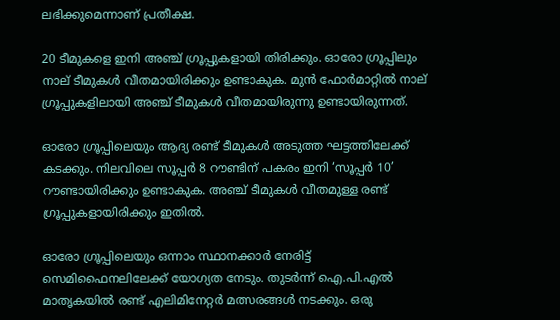ലഭിക്കുമെന്നാണ് പ്രതീക്ഷ.

20 ടീമുകളെ ഇനി അഞ്ച് ഗ്രൂപ്പുകളായി തിരിക്കും. ഓരോ ഗ്രൂപ്പിലും നാല് ടീമുകള്‍ വീതമായിരിക്കും ഉണ്ടാകുക. മുന്‍ ഫോര്‍മാറ്റില്‍ നാല് ഗ്രൂപ്പുകളിലായി അഞ്ച് ടീമുകള്‍ വീതമായിരുന്നു ഉണ്ടായിരുന്നത്.

ഓരോ ഗ്രൂപ്പിലെയും ആദ്യ രണ്ട് ടീമുകള്‍ അടുത്ത ഘട്ടത്തിലേക്ക് കടക്കും. നിലവിലെ സൂപ്പര്‍ 8 റൗണ്ടിന് പകരം ഇനി ‘സൂപ്പര്‍ 10’ റൗണ്ടായിരിക്കും ഉണ്ടാകുക. അഞ്ച് ടീമുകള്‍ വീതമുള്ള രണ്ട് ഗ്രൂപ്പുകളായിരിക്കും ഇതില്‍.

ഓരോ ഗ്രൂപ്പിലെയും ഒന്നാം സ്ഥാനക്കാര്‍ നേരിട്ട് സെമിഫൈനലിലേക്ക് യോഗ്യത നേടും. തുടര്‍ന്ന് ഐ.പി.എല്‍ മാതൃകയില്‍ രണ്ട് എലിമിനേറ്റര്‍ മത്സരങ്ങള്‍ നടക്കും. ഒരു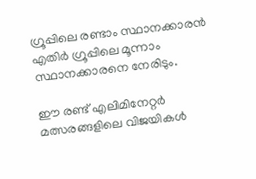ഗ്രൂപ്പിലെ രണ്ടാം സ്ഥാനക്കാരന്‍ എതിര്‍ ഗ്രൂപ്പിലെ മൂന്നാം സ്ഥാനക്കാരനെ നേരിടും.

ഈ രണ്ട് എലിമിനേറ്റര്‍ മത്സരങ്ങളിലെ വിജയികള്‍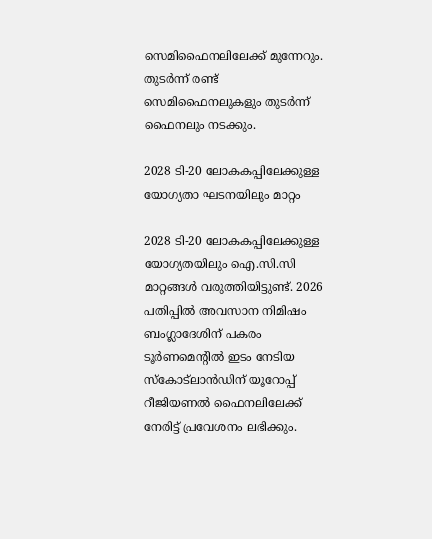സെമിഫൈനലിലേക്ക് മുന്നേറും. തുടര്‍ന്ന് രണ്ട് സെമിഫൈനലുകളും തുടര്‍ന്ന് ഫൈനലും നടക്കും.

2028 ടി-20 ലോകകപ്പിലേക്കുള്ള യോഗ്യതാ ഘടനയിലും മാറ്റം

2028 ടി-20 ലോകകപ്പിലേക്കുള്ള യോഗ്യതയിലും ഐ.സി.സി മാറ്റങ്ങള്‍ വരുത്തിയിട്ടുണ്ട്. 2026 പതിപ്പില്‍ അവസാന നിമിഷം ബംഗ്ലാദേശിന് പകരം ടൂര്‍ണമെന്റില്‍ ഇടം നേടിയ സ്‌കോട്‌ലാന്‍ഡിന് യൂറോപ്പ് റീജിയണല്‍ ഫൈനലിലേക്ക് നേരിട്ട് പ്രവേശനം ലഭിക്കും.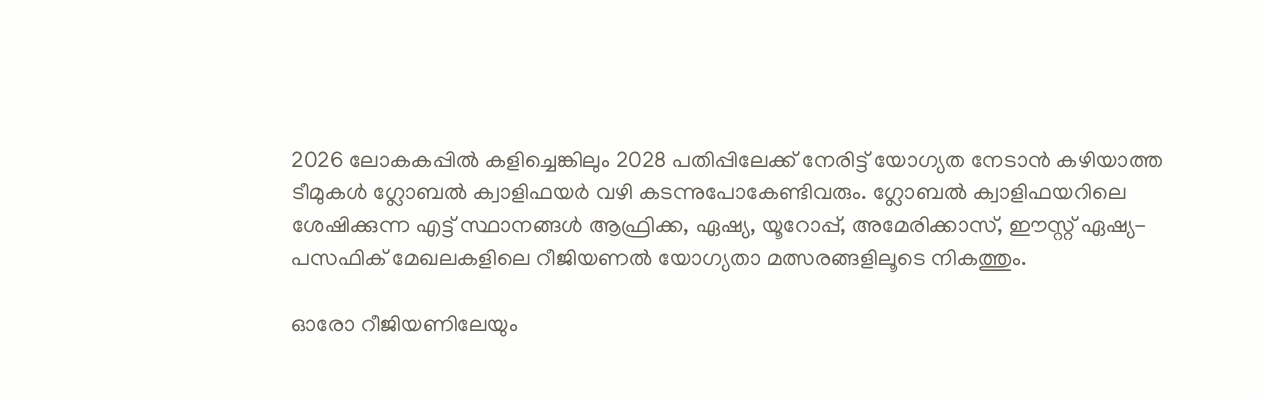2026 ലോകകപ്പില്‍ കളിച്ചെങ്കിലും 2028 പതിപ്പിലേക്ക് നേരിട്ട് യോഗ്യത നേടാന്‍ കഴിയാത്ത ടീമുകള്‍ ഗ്ലോബല്‍ ക്വാളിഫയര്‍ വഴി കടന്നുപോകേണ്ടിവരും. ഗ്ലോബല്‍ ക്വാളിഫയറിലെ ശേഷിക്കുന്ന എട്ട് സ്ഥാനങ്ങള്‍ ആഫ്രിക്ക, ഏഷ്യ, യൂറോപ്പ്, അമേരിക്കാസ്, ഈസ്റ്റ് ഏഷ്യ-പസഫിക് മേഖലകളിലെ റീജിയണല്‍ യോഗ്യതാ മത്സരങ്ങളിലൂടെ നികത്തും.

ഓരോ റീജിയണിലേയും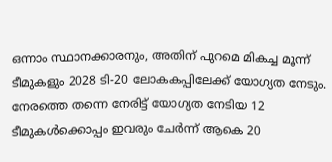ഒന്നാം സ്ഥാനക്കാരനും, അതിന് പുറമെ മികച്ച മൂന്ന് ടീമുകളും 2028 ടി-20 ലോകകപ്പിലേക്ക് യോഗ്യത നേടും. നേരത്തെ തന്നെ നേരിട്ട് യോഗ്യത നേടിയ 12 ടീമുകള്‍ക്കൊപ്പം ഇവരും ചേര്‍ന്ന് ആകെ 20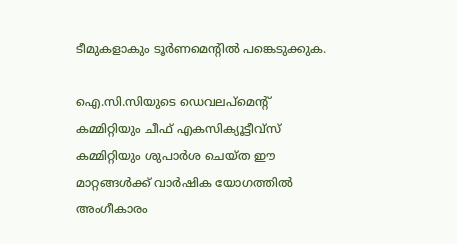ടീമുകളാകും ടൂര്‍ണമെന്റില്‍ പങ്കെടുക്കുക.

ഐ.സി.സിയുടെ ഡെവലപ്‌മെന്റ് കമ്മിറ്റിയും ചീഫ് എകസിക്യൂട്ടീവ്‌സ് കമ്മിറ്റിയും ശുപാര്‍ശ ചെയ്ത ഈ മാറ്റങ്ങള്‍ക്ക് വാര്‍ഷിക യോഗത്തില്‍ അംഗീകാരം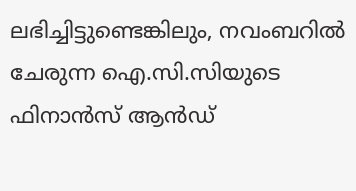ലഭിച്ചിട്ടുണ്ടെങ്കിലും, നവംബറില്‍ ചേരുന്ന ഐ.സി.സിയുടെ ഫിനാന്‍സ് ആന്‍ഡ്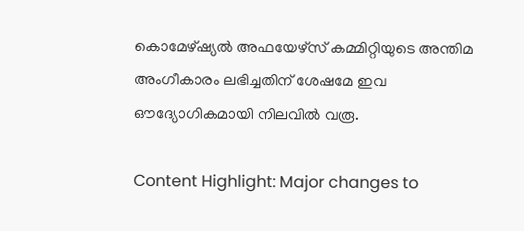കൊമേഴ്ഷ്യല്‍ അഫയേഴ്‌സ് കമ്മിറ്റിയുടെ അന്തിമ അംഗീകാരം ലഭിച്ചതിന് ശേഷമേ ഇവ ഔദ്യോഗികമായി നിലവില്‍ വരൂ.

Content Highlight: Major changes to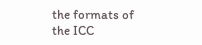the formats of the ICC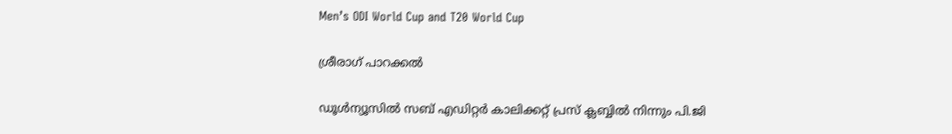Men’s ODI World Cup and T20 World Cup

ശ്രീരാഗ് പാറക്കല്‍

ഡൂള്‍ന്യൂസില്‍ സബ് എഡിറ്റര്‍ കാലിക്കറ്റ് പ്രസ് ക്ലബ്ബില്‍ നിന്നും പി.ജി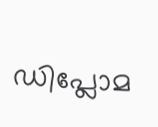ഡിപ്ലോമ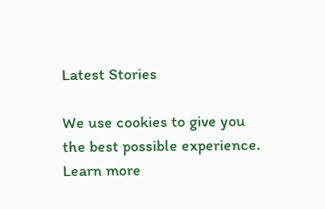Latest Stories

We use cookies to give you the best possible experience. Learn more